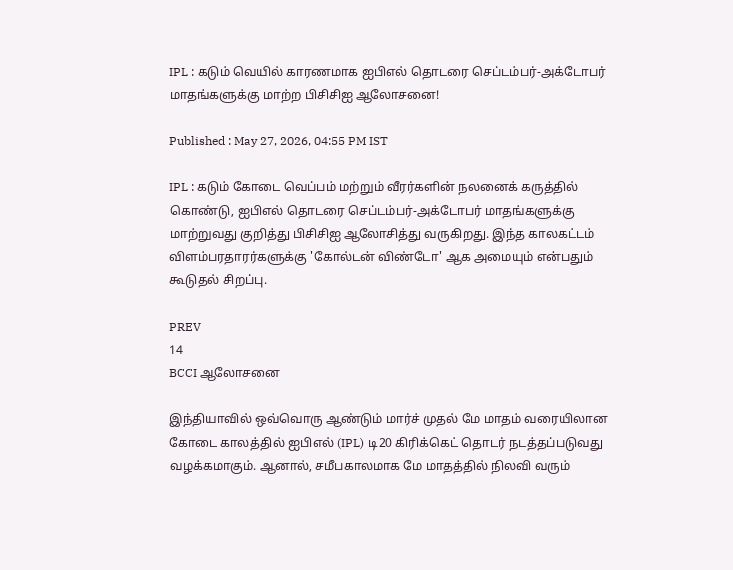IPL : கடும் வெயில் காரணமாக ஐபிஎல் தொடரை செப்டம்பர்-அக்டோபர் மாதங்களுக்கு மாற்ற பிசிசிஐ ஆலோசனை!

Published : May 27, 2026, 04:55 PM IST

IPL : கடும் கோடை வெப்பம் மற்றும் வீரர்களின் நலனைக் கருத்தில் கொண்டு, ஐபிஎல் தொடரை செப்டம்பர்-அக்டோபர் மாதங்களுக்கு மாற்றுவது குறித்து பிசிசிஐ ஆலோசித்து வருகிறது. இந்த காலகட்டம் விளம்பரதாரர்களுக்கு 'கோல்டன் விண்டோ' ஆக அமையும் என்பதும் கூடுதல் சிறப்பு.

PREV
14
BCCI ஆலோசனை

இந்தியாவில் ஒவ்வொரு ஆண்டும் மார்ச் முதல் மே மாதம் வரையிலான கோடை காலத்தில் ஐபிஎல் (IPL) டி20 கிரிக்கெட் தொடர் நடத்தப்படுவது வழக்கமாகும். ஆனால், சமீபகாலமாக மே மாதத்தில் நிலவி வரும்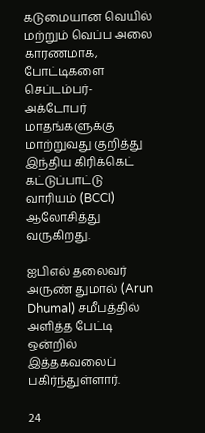கடுமையான வெயில் மற்றும் வெப்ப அலை காரணமாக, போட்டிகளை செப்டம்பர்-அக்டோபர் மாதங்களுக்கு மாற்றுவது குறித்து இந்திய கிரிக்கெட் கட்டுப்பாட்டு வாரியம் (BCCI) ஆலோசித்து வருகிறது.

ஐபிஎல் தலைவர் அருண் துமால் (Arun Dhumal) சமீபத்தில் அளித்த பேட்டி ஒன்றில் இத்தகவலைப் பகிர்ந்துள்ளார்.

24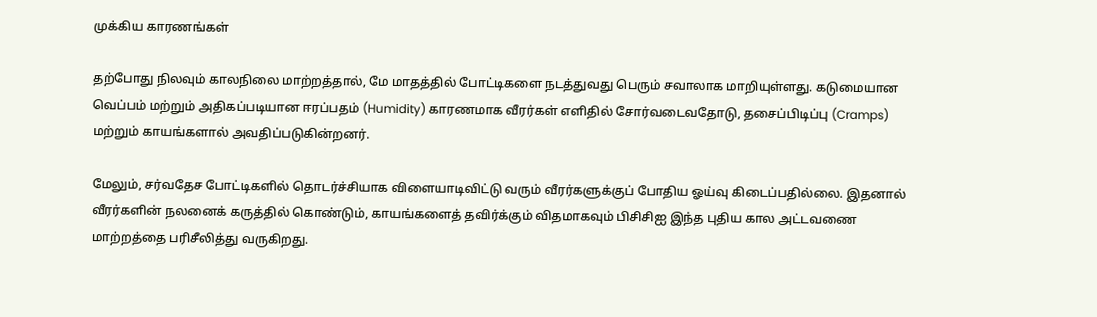முக்கிய காரணங்கள்

தற்போது நிலவும் காலநிலை மாற்றத்தால், மே மாதத்தில் போட்டிகளை நடத்துவது பெரும் சவாலாக மாறியுள்ளது. கடுமையான வெப்பம் மற்றும் அதிகப்படியான ஈரப்பதம் (Humidity) காரணமாக வீரர்கள் எளிதில் சோர்வடைவதோடு, தசைப்பிடிப்பு (Cramps) மற்றும் காயங்களால் அவதிப்படுகின்றனர்.

மேலும், சர்வதேச போட்டிகளில் தொடர்ச்சியாக விளையாடிவிட்டு வரும் வீரர்களுக்குப் போதிய ஓய்வு கிடைப்பதில்லை. இதனால் வீரர்களின் நலனைக் கருத்தில் கொண்டும், காயங்களைத் தவிர்க்கும் விதமாகவும் பிசிசிஐ இந்த புதிய கால அட்டவணை மாற்றத்தை பரிசீலித்து வருகிறது.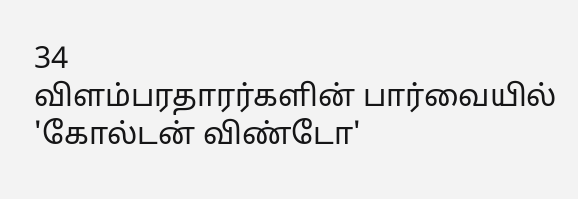34
விளம்பரதாரர்களின் பார்வையில் 'கோல்டன் விண்டோ'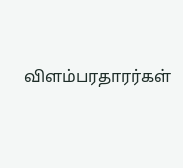விளம்பரதாரர்கள்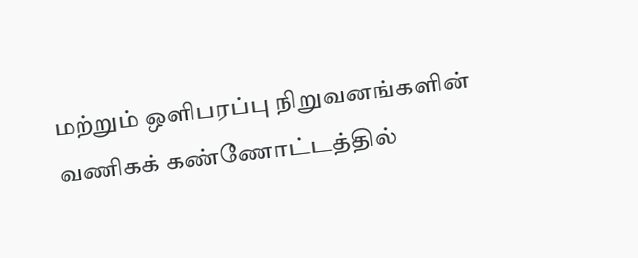மற்றும் ஒளிபரப்பு நிறுவனங்களின் வணிகக் கண்ணோட்டத்தில்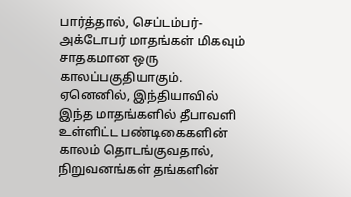பார்த்தால், செப்டம்பர்-அக்டோபர் மாதங்கள் மிகவும் சாதகமான ஒரு காலப்பகுதியாகும். ஏனெனில், இந்தியாவில் இந்த மாதங்களில் தீபாவளி உள்ளிட்ட பண்டிகைகளின் காலம் தொடங்குவதால், நிறுவனங்கள் தங்களின்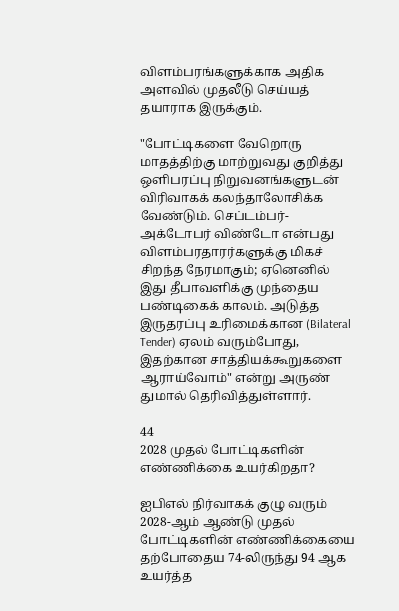விளம்பரங்களுக்காக அதிக அளவில் முதலீடு செய்யத் தயாராக இருக்கும்.

"போட்டிகளை வேறொரு மாதத்திற்கு மாற்றுவது குறித்து ஒளிபரப்பு நிறுவனங்களுடன் விரிவாகக் கலந்தாலோசிக்க வேண்டும். செப்டம்பர்-அக்டோபர் விண்டோ என்பது விளம்பரதாரர்களுக்கு மிகச் சிறந்த நேரமாகும்; ஏனெனில் இது தீபாவளிக்கு முந்தைய பண்டிகைக் காலம். அடுத்த இருதரப்பு உரிமைக்கான (Bilateral Tender) ஏலம் வரும்போது, இதற்கான சாத்தியக்கூறுகளை ஆராய்வோம்" என்று அருண் துமால் தெரிவித்துள்ளார்.

44
2028 முதல் போட்டிகளின் எண்ணிக்கை உயர்கிறதா?

ஐபிஎல் நிர்வாகக் குழு வரும் 2028-ஆம் ஆண்டு முதல் போட்டிகளின் எண்ணிக்கையை தற்போதைய 74-லிருந்து 94 ஆக உயர்த்த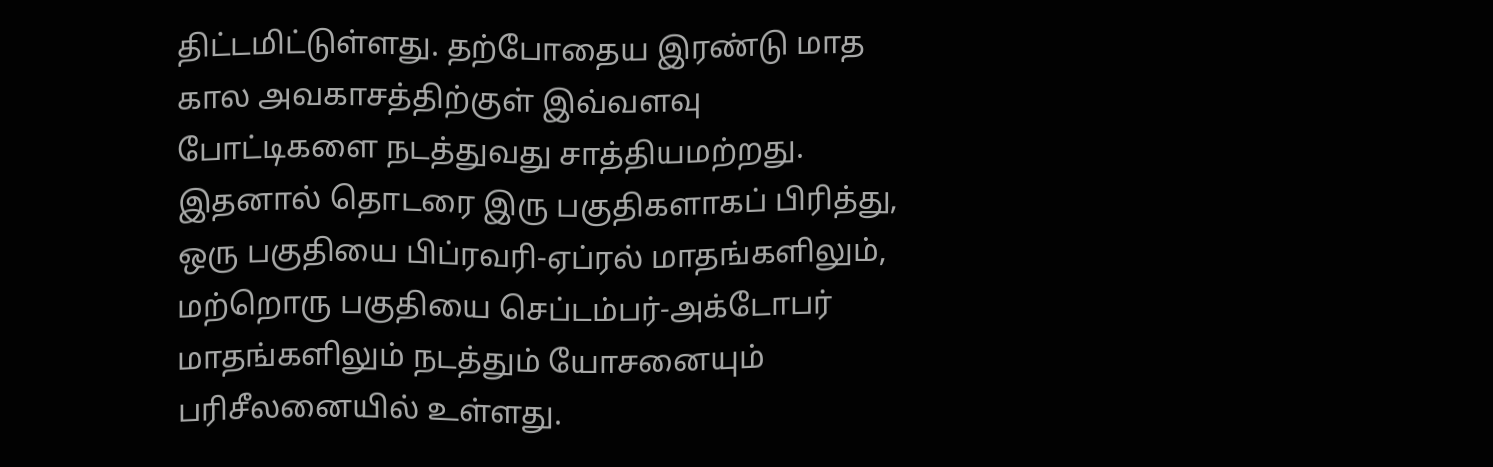திட்டமிட்டுள்ளது. தற்போதைய இரண்டு மாத கால அவகாசத்திற்குள் இவ்வளவு போட்டிகளை நடத்துவது சாத்தியமற்றது. இதனால் தொடரை இரு பகுதிகளாகப் பிரித்து, ஒரு பகுதியை பிப்ரவரி-ஏப்ரல் மாதங்களிலும், மற்றொரு பகுதியை செப்டம்பர்-அக்டோபர் மாதங்களிலும் நடத்தும் யோசனையும் பரிசீலனையில் உள்ளது.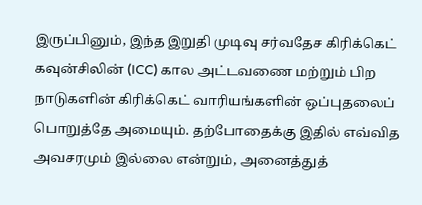இருப்பினும், இந்த இறுதி முடிவு சர்வதேச கிரிக்கெட் கவுன்சிலின் (ICC) கால அட்டவணை மற்றும் பிற நாடுகளின் கிரிக்கெட் வாரியங்களின் ஒப்புதலைப் பொறுத்தே அமையும். தற்போதைக்கு இதில் எவ்வித அவசரமும் இல்லை என்றும், அனைத்துத்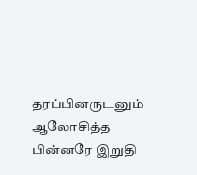தரப்பினருடனும் ஆலோசித்த பின்னரே இறுதி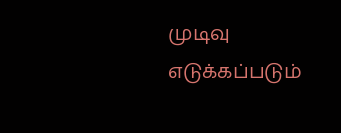முடிவு எடுக்கப்படும்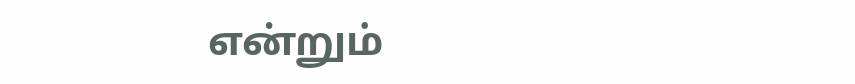என்றும்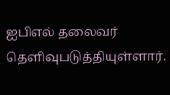ஐபிஎல் தலைவர் தெளிவுபடுத்தியுள்ளார்.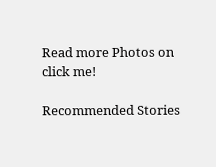Read more Photos on
click me!

Recommended Stories